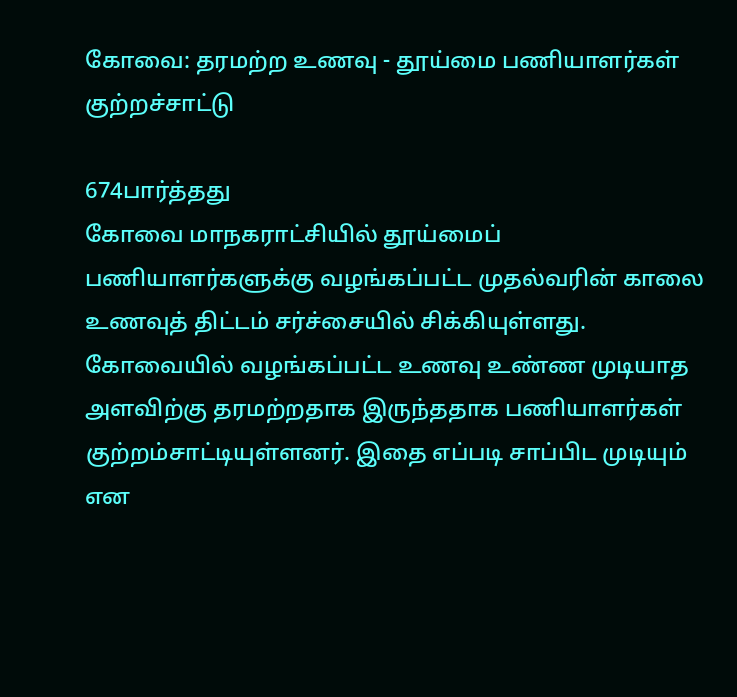கோவை: தரமற்ற உணவு - தூய்மை பணியாளர்கள் குற்றச்சாட்டு

674பார்த்தது
கோவை மாநகராட்சியில் தூய்மைப் பணியாளர்களுக்கு வழங்கப்பட்ட முதல்வரின் காலை உணவுத் திட்டம் சர்ச்சையில் சிக்கியுள்ளது. கோவையில் வழங்கப்பட்ட உணவு உண்ண முடியாத அளவிற்கு தரமற்றதாக இருந்ததாக பணியாளர்கள் குற்றம்சாட்டியுள்ளனர். இதை எப்படி சாப்பிட முடியும் என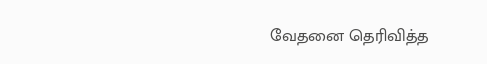வேதனை தெரிவித்த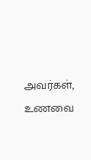அவர்கள், உணவை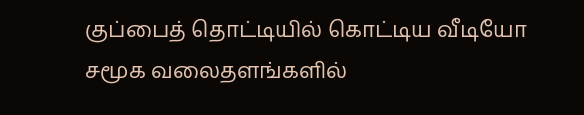குப்பைத் தொட்டியில் கொட்டிய வீடியோ சமூக வலைதளங்களில்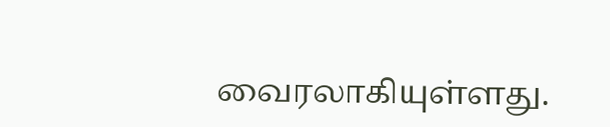வைரலாகியுள்ளது.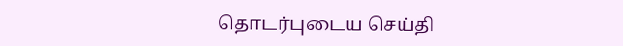தொடர்புடைய செய்தி